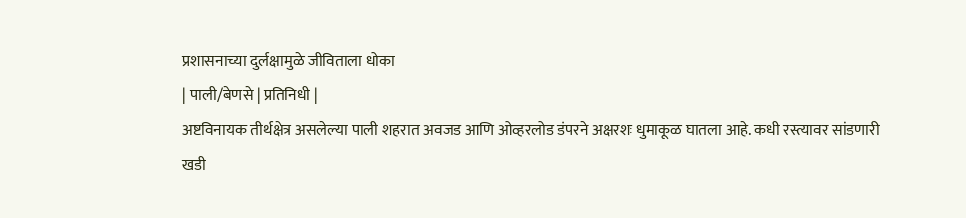प्रशासनाच्या दुर्लक्षामुळे जीविताला धोका
| पाली/बेणसे | प्रतिनिधी |
अष्टविनायक तीर्थक्षेत्र असलेल्या पाली शहरात अवजड आणि ओव्हरलोड डंपरने अक्षरशः धुमाकूळ घातला आहे. कधी रस्त्यावर सांडणारी खडी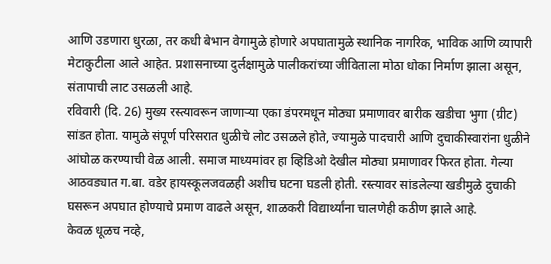आणि उडणारा धुरळा, तर कधी बेभान वेगामुळे होणारे अपघातामुळे स्थानिक नागरिक, भाविक आणि व्यापारी मेटाकुटीला आले आहेत. प्रशासनाच्या दुर्लक्षामुळे पालीकरांच्या जीविताला मोठा धोका निर्माण झाला असून, संतापाची लाट उसळली आहे.
रविवारी (दि. 26) मुख्य रस्त्यावरून जाणाऱ्या एका डंपरमधून मोठ्या प्रमाणावर बारीक खडीचा भुगा (ग्रीट) सांडत होता. यामुळे संपूर्ण परिसरात धुळीचे लोट उसळले होते, ज्यामुळे पादचारी आणि दुचाकीस्वारांना धुळीने आंघोळ करण्याची वेळ आली. समाज माध्यमांवर हा व्हिडिओ देखील मोठ्या प्रमाणावर फिरत होता. गेल्या आठवड्यात ग.बा. वडेर हायस्कूलजवळही अशीच घटना घडली होती. रस्त्यावर सांडलेल्या खडीमुळे दुचाकी घसरून अपघात होण्याचे प्रमाण वाढले असून, शाळकरी विद्यार्थ्यांना चालणेही कठीण झाले आहे.
केवळ धूळच नव्हे,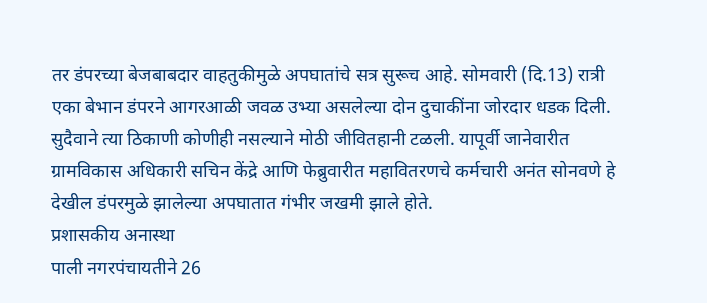तर डंपरच्या बेजबाबदार वाहतुकीमुळे अपघातांचे सत्र सुरूच आहे. सोमवारी (दि.13) रात्री एका बेभान डंपरने आगरआळी जवळ उभ्या असलेल्या दोन दुचाकींना जोरदार धडक दिली. सुदैवाने त्या ठिकाणी कोणीही नसल्याने मोठी जीवितहानी टळली. यापूर्वी जानेवारीत ग्रामविकास अधिकारी सचिन केंद्रे आणि फेब्रुवारीत महावितरणचे कर्मचारी अनंत सोनवणे हे देखील डंपरमुळे झालेल्या अपघातात गंभीर जखमी झाले होते.
प्रशासकीय अनास्था
पाली नगरपंचायतीने 26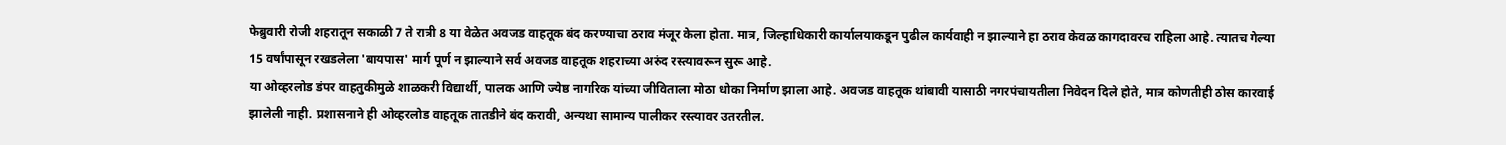फेब्रुवारी रोजी शहरातून सकाळी 7 ते रात्री 8 या वेळेत अवजड वाहतूक बंद करण्याचा ठराव मंजूर केला होता. मात्र, जिल्हाधिकारी कार्यालयाकडून पुढील कार्यवाही न झाल्याने हा ठराव केवळ कागदावरच राहिला आहे. त्यातच गेल्या 15 वर्षांपासून रखडलेला 'बायपास' मार्ग पूर्ण न झाल्याने सर्व अवजड वाहतूक शहराच्या अरुंद रस्त्यावरून सुरू आहे.
या ओव्हरलोड डंपर वाहतुकीमुळे शाळकरी विद्यार्थी, पालक आणि ज्येष्ठ नागरिक यांच्या जीविताला मोठा धोका निर्माण झाला आहे. अवजड वाहतूक थांबावी यासाठी नगरपंचायतीला निवेदन दिले होते, मात्र कोणतीही ठोस कारवाई झालेली नाही. प्रशासनाने ही ओव्हरलोड वाहतूक तातडीने बंद करावी, अन्यथा सामान्य पालीकर रस्त्यावर उतरतील.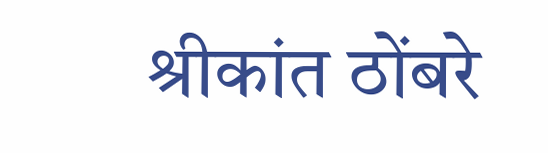श्रीकांत ठोंबरे